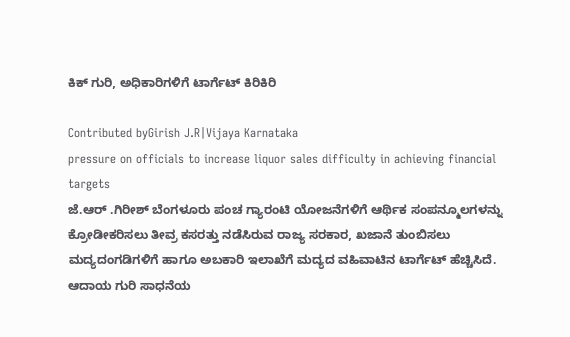ಕಿಕ್ ಗುರಿ, ಅಧಿಕಾರಿಗಳಿಗೆ ಟಾರ್ಗೆಟ್ ಕಿರಿಕಿರಿ

Contributed byGirish J.R|Vijaya Karnataka
pressure on officials to increase liquor sales difficulty in achieving financial targets
ಜೆ.ಆರ್ .ಗಿರೀಶ್ ಬೆಂಗಳೂರು ಪಂಚ ಗ್ಯಾರಂಟಿ ಯೋಜನೆಗಳಿಗೆ ಆರ್ಥಿಕ ಸಂಪನ್ಮೂಲಗಳನ್ನು ಕ್ರೋಡೀಕರಿಸಲು ತೀವ್ರ ಕಸರತ್ತು ನಡೆಸಿರುವ ರಾಜ್ಯ ಸರಕಾರ, ಖಜಾನೆ ತುಂಬಿಸಲು ಮದ್ಯದಂಗಡಿಗಳಿಗೆ ಹಾಗೂ ಅಬಕಾರಿ ಇಲಾಖೆಗೆ ಮದ್ಯದ ವಹಿವಾಟಿನ ಟಾರ್ಗೆಟ್ ಹೆಚ್ಚಿಸಿದೆ. ಆದಾಯ ಗುರಿ ಸಾಧನೆಯ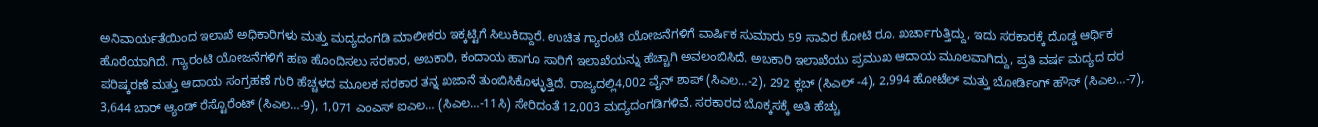ಅನಿವಾರ್ಯತೆಯಿಂದ ಇಲಾಖೆ ಅಧಿಕಾರಿಗಳು ಮತ್ತು ಮದ್ಯದಂಗಡಿ ಮಾಲೀಕರು ಇಕ್ಕಟ್ಟಿಗೆ ಸಿಲುಕಿದ್ದಾರೆ. ಉಚಿತ ಗ್ಯಾರಂಟಿ ಯೋಜನೆಗಳಿಗೆ ವಾರ್ಷಿಕ ಸುಮಾರು 59 ಸಾವಿರ ಕೋಟಿ ರೂ. ಖರ್ಚಾಗುತ್ತಿದ್ದು, ಇದು ಸರಕಾರಕ್ಕೆ ದೊಡ್ಡ ಆರ್ಥಿಕ ಹೊರೆಯಾಗಿದೆ. ಗ್ಯಾರಂಟಿ ಯೋಜನೆಗಳಿಗೆ ಹಣ ಹೊಂದಿಸಲು ಸರಕಾರ, ಅಬಕಾರಿ, ಕಂದಾಯ ಹಾಗೂ ಸಾರಿಗೆ ಇಲಾಖೆಯನ್ನು ಹೆಚ್ಚಾಗಿ ಅವಲಂಬಿಸಿದೆ. ಅಬಕಾರಿ ಇಲಾಖೆಯು ಪ್ರಮುಖ ಆದಾಯ ಮೂಲವಾಗಿದ್ದು, ಪ್ರತಿ ವರ್ಷ ಮದ್ಯದ ದರ ಪರಿಷ್ಕರಣೆ ಮತ್ತು ಆದಾಯ ಸಂಗ್ರಹಣೆ ಗುರಿ ಹೆಚ್ಚಳದ ಮೂಲಕ ಸರಕಾರ ತನ್ನ ಖಜಾನೆ ತುಂಬಿಸಿಕೊಳ್ಳುತ್ತಿದೆ. ರಾಜ್ಯದಲ್ಲಿ4,002 ವೈನ್ ಶಾಪ್ (ಸಿಎಲ…-2), 292 ಕ್ಲಬ್ (ಸಿಎಲ್ -4), 2,994 ಹೋಟೆಲ್ ಮತ್ತು ಬೋರ್ಡಿಂಗ್ ಹೌಸ್ (ಸಿಎಲ…-7), 3,644 ಬಾರ್ ಆ್ಯಂಡ್ ರೆಸ್ಟೊರೆಂಟ್ (ಸಿಎಲ…-9), 1,071 ಎಂಎಸ್ ಐಎಲ… (ಸಿಎಲ…-11ಸಿ) ಸೇರಿದಂತೆ 12,003 ಮದ್ಯದಂಗಡಿಗಳಿವೆ. ಸರಕಾರದ ಬೊಕ್ಕಸಕ್ಕೆ ಅತಿ ಹೆಚ್ಚು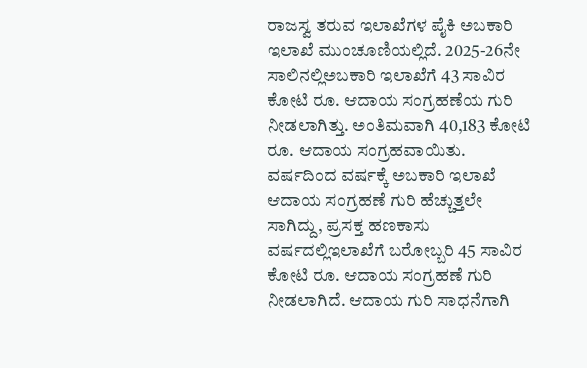ರಾಜಸ್ವ ತರುವ ಇಲಾಖೆಗಳ ಪೈಕಿ ಅಬಕಾರಿ ಇಲಾಖೆ ಮುಂಚೂಣಿಯಲ್ಲಿದೆ. 2025-26ನೇ ಸಾಲಿನಲ್ಲಿಅಬಕಾರಿ ಇಲಾಖೆಗೆ 43 ಸಾವಿರ ಕೋಟಿ ರೂ. ಆದಾಯ ಸಂಗ್ರಹಣೆಯ ಗುರಿ ನೀಡಲಾಗಿತ್ತು. ಅಂತಿಮವಾಗಿ 40,183 ಕೋಟಿ ರೂ. ಆದಾಯ ಸಂಗ್ರಹವಾಯಿತು. ವರ್ಷದಿಂದ ವರ್ಷಕ್ಕೆ ಅಬಕಾರಿ ಇಲಾಖೆ ಆದಾಯ ಸಂಗ್ರಹಣೆ ಗುರಿ ಹೆಚ್ಚುತ್ತಲೇ ಸಾಗಿದ್ದು, ಪ್ರಸಕ್ತ ಹಣಕಾಸು ವರ್ಷದಲ್ಲಿಇಲಾಖೆಗೆ ಬರೋಬ್ಬರಿ 45 ಸಾವಿರ ಕೋಟಿ ರೂ. ಆದಾಯ ಸಂಗ್ರಹಣೆ ಗುರಿ ನೀಡಲಾಗಿದೆ. ಆದಾಯ ಗುರಿ ಸಾಧನೆಗಾಗಿ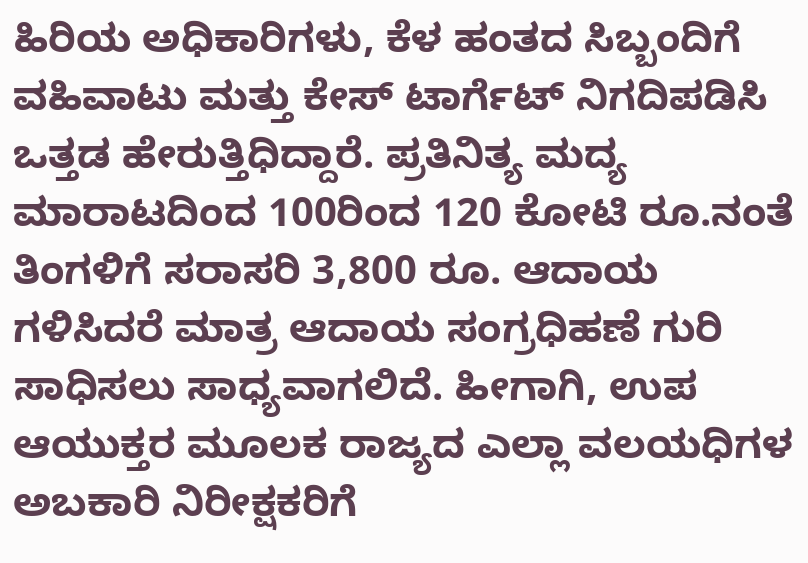ಹಿರಿಯ ಅಧಿಕಾರಿಗಳು, ಕೆಳ ಹಂತದ ಸಿಬ್ಬಂದಿಗೆ ವಹಿವಾಟು ಮತ್ತು ಕೇಸ್ ಟಾರ್ಗೆಟ್ ನಿಗದಿಪಡಿಸಿ ಒತ್ತಡ ಹೇರುತ್ತಿಧಿದ್ದಾರೆ. ಪ್ರತಿನಿತ್ಯ ಮದ್ಯ ಮಾರಾಟದಿಂದ 100ರಿಂದ 120 ಕೋಟಿ ರೂ.ನಂತೆ ತಿಂಗಳಿಗೆ ಸರಾಸರಿ 3,800 ರೂ. ಆದಾಯ ಗಳಿಸಿದರೆ ಮಾತ್ರ ಆದಾಯ ಸಂಗ್ರಧಿಹಣೆ ಗುರಿ ಸಾಧಿಸಲು ಸಾಧ್ಯವಾಗಲಿದೆ. ಹೀಗಾಗಿ, ಉಪ ಆಯುಕ್ತರ ಮೂಲಕ ರಾಜ್ಯದ ಎಲ್ಲಾ ವಲಯಧಿಗಳ ಅಬಕಾರಿ ನಿರೀಕ್ಷಕರಿಗೆ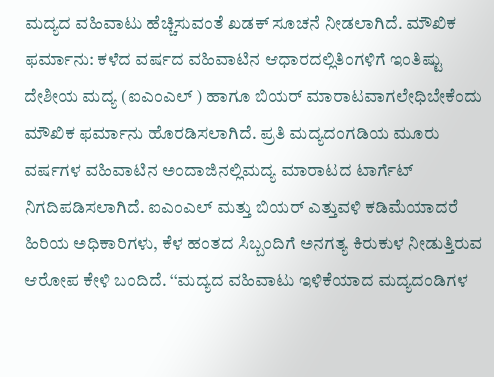ಮದ್ಯದ ವಹಿವಾಟು ಹೆಚ್ಚಿಸುವಂತೆ ಖಡಕ್ ಸೂಚನೆ ನೀಡಲಾಗಿದೆ. ಮೌಖಿಕ ಫರ್ಮಾನು: ಕಳೆದ ವರ್ಷದ ವಹಿವಾಟಿನ ಆಧಾರದಲ್ಲಿತಿಂಗಳಿಗೆ ಇಂತಿಷ್ಟು ದೇಶೀಯ ಮದ್ಯ (ಐಎಂಎಲ್ ) ಹಾಗೂ ಬಿಯರ್ ಮಾರಾಟವಾಗಲೇಧಿಬೇಕೆಂದು ಮೌಖಿಕ ಫರ್ಮಾನು ಹೊರಡಿಸಲಾಗಿದೆ. ಪ್ರತಿ ಮದ್ಯದಂಗಡಿಯ ಮೂರು ವರ್ಷಗಳ ವಹಿವಾಟಿನ ಅಂದಾಜಿನಲ್ಲಿಮದ್ಯ ಮಾರಾಟದ ಟಾರ್ಗೆಟ್ ನಿಗದಿಪಡಿಸಲಾಗಿದೆ. ಐಎಂಎಲ್ ಮತ್ತು ಬಿಯರ್ ಎತ್ತುವಳಿ ಕಡಿಮೆಯಾದರೆ ಹಿರಿಯ ಅಧಿಕಾರಿಗಳು, ಕೆಳ ಹಂತದ ಸಿಬ್ಬಂದಿಗೆ ಅನಗತ್ಯ ಕಿರುಕುಳ ನೀಡುತ್ತಿರುವ ಆರೋಪ ಕೇಳಿ ಬಂದಿದೆ. ‘‘ಮದ್ಯದ ವಹಿವಾಟು ಇಳಿಕೆಯಾದ ಮದ್ಯದಂಡಿಗಳ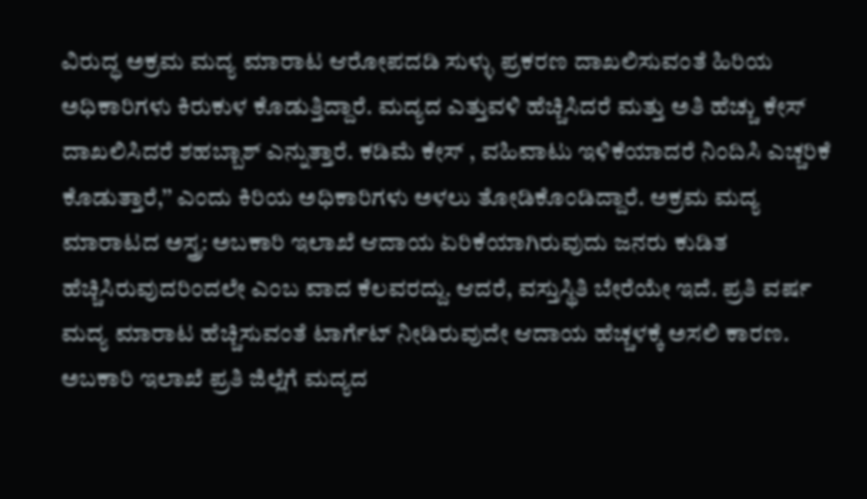ವಿರುದ್ಧ ಅಕ್ರಮ ಮದ್ಯ ಮಾರಾಟ ಆರೋಪದಡಿ ಸುಳ್ಳು ಪ್ರಕರಣ ದಾಖಲಿಸುವಂತೆ ಹಿರಿಯ ಅಧಿಕಾರಿಗಳು ಕಿರುಕುಳ ಕೊಡುತ್ತಿದ್ದಾರೆ. ಮದ್ಯದ ಎತ್ತುವಳಿ ಹೆಚ್ಚಿಸಿದರೆ ಮತ್ತು ಅತಿ ಹೆಚ್ಚು ಕೇಸ್ ದಾಖಲಿಸಿದರೆ ಶಹಬ್ಬಾಶ್ ಎನ್ನುತ್ತಾರೆ. ಕಡಿಮೆ ಕೇಸ್ , ವಹಿವಾಟು ಇಳಿಕೆಯಾದರೆ ನಿಂದಿಸಿ ಎಚ್ಚರಿಕೆ ಕೊಡುತ್ತಾರೆ,’’ ಎಂದು ಕಿರಿಯ ಅಧಿಕಾರಿಗಳು ಅಳಲು ತೋಡಿಕೊಂಡಿದ್ದಾರೆ. ಅಕ್ರಮ ಮದ್ಯ ಮಾರಾಟದ ಅಸ್ತ್ರ: ಅಬಕಾರಿ ಇಲಾಖೆ ಆದಾಯ ಏರಿಕೆಯಾಗಿರುವುದು ಜನರು ಕುಡಿತ ಹೆಚ್ಚಿಸಿರುವುದರಿಂದಲೇ ಎಂಬ ವಾದ ಕೆಲವರದ್ದು. ಆದರೆ, ವಸ್ತುಸ್ಥಿತಿ ಬೇರೆಯೇ ಇದೆ. ಪ್ರತಿ ವರ್ಷ ಮದ್ಯ ಮಾರಾಟ ಹೆಚ್ಚಿಸುವಂತೆ ಟಾರ್ಗೆಟ್ ನೀಡಿರುವುದೇ ಆದಾಯ ಹೆಚ್ಚಳಕ್ಕೆ ಅಸಲಿ ಕಾರಣ. ಅಬಕಾರಿ ಇಲಾಖೆ ಪ್ರತಿ ಜಿಲ್ಲೆಗೆ ಮದ್ಯದ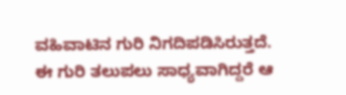ವಹಿವಾಟಿನ ಗುರಿ ನಿಗದಿಪಡಿಸಿರುತ್ತದೆ. ಈ ಗುರಿ ತಲುಪಲು ಸಾಧ್ಯವಾಗಿದ್ದರೆ ಆ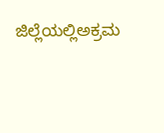ಜಿಲ್ಲೆಯಲ್ಲಿಅಕ್ರಮ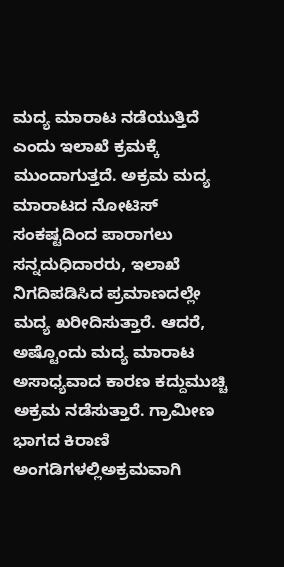ಮದ್ಯ ಮಾರಾಟ ನಡೆಯುತ್ತಿದೆ ಎಂದು ಇಲಾಖೆ ಕ್ರಮಕ್ಕೆ ಮುಂದಾಗುತ್ತದೆ. ಅಕ್ರಮ ಮದ್ಯ ಮಾರಾಟದ ನೋಟಿಸ್ ಸಂಕಷ್ಟದಿಂದ ಪಾರಾಗಲು ಸನ್ನದುಧಿದಾರರು, ಇಲಾಖೆ ನಿಗದಿಪಡಿಸಿದ ಪ್ರಮಾಣದಲ್ಲೇ ಮದ್ಯ ಖರೀದಿಸುತ್ತಾರೆ. ಆದರೆ, ಅಷ್ಟೊಂದು ಮದ್ಯ ಮಾರಾಟ ಅಸಾಧ್ಯವಾದ ಕಾರಣ ಕದ್ದುಮುಚ್ಚಿ ಅಕ್ರಮ ನಡೆಸುತ್ತಾರೆ. ಗ್ರಾಮೀಣ ಭಾಗದ ಕಿರಾಣಿ ಅಂಗಡಿಗಳಲ್ಲಿಅಕ್ರಮವಾಗಿ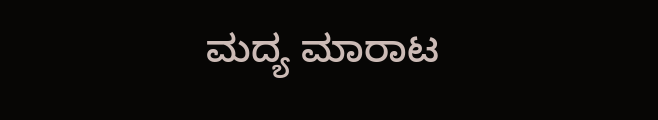ಮದ್ಯ ಮಾರಾಟ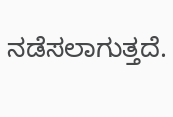ನಡೆಸಲಾಗುತ್ತದೆ.